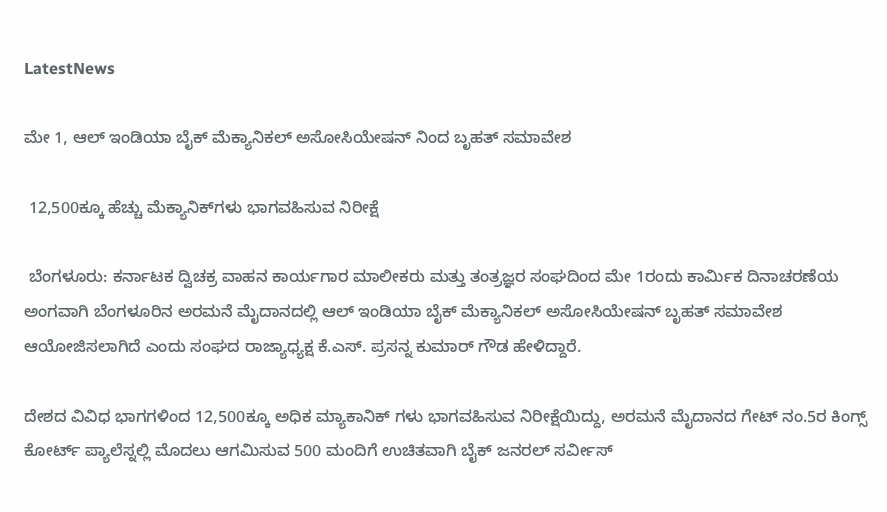LatestNews

ಮೇ 1, ಆಲ್ ಇಂಡಿಯಾ ಬೈಕ್ ಮೆಕ್ಯಾನಿಕಲ್ ಅಸೋಸಿಯೇಷನ್ ನಿಂದ ಬೃಹತ್ ಸಮಾವೇಶ

 12,500ಕ್ಕೂ ಹೆಚ್ಚು ಮೆಕ್ಯಾನಿಕ್‌ಗಳು ಭಾಗವಹಿಸುವ ನಿರೀಕ್ಷೆ

 ಬೆಂಗಳೂರು: ಕರ್ನಾಟಕ ದ್ವಿಚಕ್ರ ವಾಹನ ಕಾರ್ಯಗಾರ ಮಾಲೀಕರು ಮತ್ತು ತಂತ್ರಜ್ಞರ ಸಂಘದಿಂದ ಮೇ 1ರಂದು ಕಾರ್ಮಿಕ ದಿನಾಚರಣೆಯ ಅಂಗವಾಗಿ ಬೆಂಗಳೂರಿನ ಅರಮನೆ ಮೈದಾನದಲ್ಲಿ ಆಲ್ ಇಂಡಿಯಾ ಬೈಕ್ ಮೆಕ್ಯಾನಿಕಲ್ ಅಸೋಸಿಯೇಷನ್ ಬೃಹತ್ ಸಮಾವೇಶ ಆಯೋಜಿಸಲಾಗಿದೆ ಎಂದು ಸಂಘದ ರಾಜ್ಯಾಧ್ಯಕ್ಷ ಕೆ.ಎಸ್. ಪ್ರಸನ್ನ ಕುಮಾರ್ ಗೌಡ ಹೇಳಿದ್ದಾರೆ.

ದೇಶದ ವಿವಿಧ ಭಾಗಗಳಿಂದ 12,500ಕ್ಕೂ ಅಧಿಕ ಮ್ಯಾಕಾನಿಕ್ ಗಳು ಭಾಗವಹಿಸುವ ನಿರೀಕ್ಷೆಯಿದ್ದು, ಅರಮನೆ ಮೈದಾನದ ಗೇಟ್ ನಂ.5ರ ಕಿಂಗ್ಸ್ ಕೋರ್ಟ್ ಪ್ಯಾಲೆಸ್ನಲ್ಲಿ ಮೊದಲು ಆಗಮಿಸುವ 500 ಮಂದಿಗೆ ಉಚಿತವಾಗಿ ಬೈಕ್ ಜನರಲ್ ಸರ್ವೀಸ್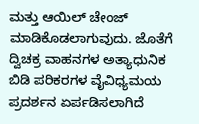ಮತ್ತು ಆಯಿಲ್ ಚೇಂಜ್ ಮಾಡಿಕೊಡಲಾಗುವುದು. ಜೊತೆಗೆ ದ್ವಿಚಕ್ರ ವಾಹನಗಳ ಅತ್ಯಾಧುನಿಕ ಬಿಡಿ ಪರಿಕರಗಳ ವೈವಿಧ್ಯಮಯ ಪ್ರದರ್ಶನ ಏರ್ಪಡಿಸಲಾಗಿದೆ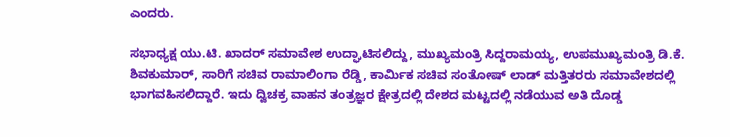ಎಂದರು.

ಸಭಾಧ್ಯಕ್ಷ ಯು.ಟಿ. ಖಾದರ್ ಸಮಾವೇಶ ಉದ್ಘಾಟಿಸಲಿದ್ದು, ಮುಖ್ಯಮಂತ್ರಿ ಸಿದ್ದರಾಮಯ್ಯ, ಉಪಮುಖ್ಯಮಂತ್ರಿ ಡಿ.ಕೆ. ಶಿವಕುಮಾರ್, ಸಾರಿಗೆ ಸಚಿವ ರಾಮಾಲಿಂಗಾ ರೆಡ್ಡಿ, ಕಾರ್ಮಿಕ ಸಚಿವ ಸಂತೋಷ್ ಲಾಡ್ ಮತ್ತಿತರರು ಸಮಾವೇಶದಲ್ಲಿ ಭಾಗವಹಿಸಲಿದ್ದಾರೆ. ಇದು ದ್ವಿಚಕ್ರ ವಾಹನ ತಂತ್ರಜ್ಞರ ಕ್ಷೇತ್ರದಲ್ಲಿ ದೇಶದ ಮಟ್ಟದಲ್ಲಿ ನಡೆಯುವ ಅತಿ ದೊಡ್ಡ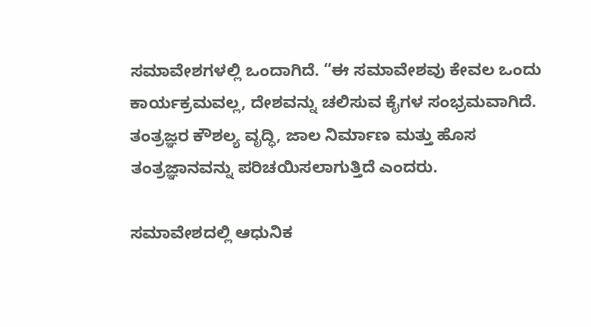ಸಮಾವೇಶಗಳಲ್ಲಿ ಒಂದಾಗಿದೆ. “ಈ ಸಮಾವೇಶವು ಕೇವಲ ಒಂದು ಕಾರ್ಯಕ್ರಮವಲ್ಲ, ದೇಶವನ್ನು ಚಲಿಸುವ ಕೈಗಳ ಸಂಭ್ರಮವಾಗಿದೆ. ತಂತ್ರಜ್ಞರ ಕೌಶಲ್ಯ ವೃದ್ಧಿ, ಜಾಲ ನಿರ್ಮಾಣ ಮತ್ತು ಹೊಸ ತಂತ್ರಜ್ಞಾನವನ್ನು ಪರಿಚಯಿಸಲಾಗುತ್ತಿದೆ ಎಂದರು.

ಸಮಾವೇಶದಲ್ಲಿ ಆಧುನಿಕ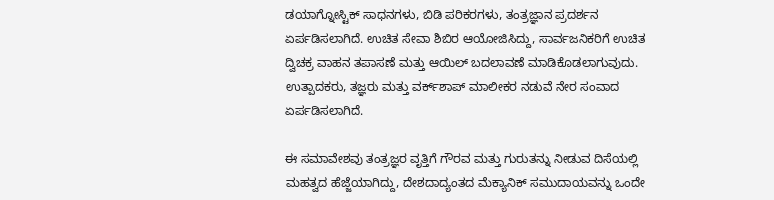ಡಯಾಗ್ನೋಸ್ಟಿಕ್ ಸಾಧನಗಳು, ಬಿಡಿ ಪರಿಕರಗಳು, ತಂತ್ರಜ್ಞಾನ ಪ್ರದರ್ಶನ ಏರ್ಪಡಿಸಲಾಗಿದೆ. ಉಚಿತ ಸೇವಾ ಶಿಬಿರ ಆಯೋಜಿಸಿದ್ದು, ಸಾರ್ವಜನಿಕರಿಗೆ ಉಚಿತ ದ್ವಿಚಕ್ರ ವಾಹನ ತಪಾಸಣೆ ಮತ್ತು ಆಯಿಲ್ ಬದಲಾವಣೆ ಮಾಡಿಕೊಡಲಾಗುವುದು. ಉತ್ಪಾದಕರು, ತಜ್ಞರು ಮತ್ತು ವರ್ಕ್‌ಶಾಪ್ ಮಾಲೀಕರ ನಡುವೆ ನೇರ ಸಂವಾದ ಏರ್ಪಡಿಸಲಾಗಿದೆ.

ಈ ಸಮಾವೇಶವು ತಂತ್ರಜ್ಞರ ವೃತ್ತಿಗೆ ಗೌರವ ಮತ್ತು ಗುರುತನ್ನು ನೀಡುವ ದಿಸೆಯಲ್ಲಿ ಮಹತ್ವದ ಹೆಜ್ಜೆಯಾಗಿದ್ದು, ದೇಶದಾದ್ಯಂತದ ಮೆಕ್ಯಾನಿಕ್ ಸಮುದಾಯವನ್ನು ಒಂದೇ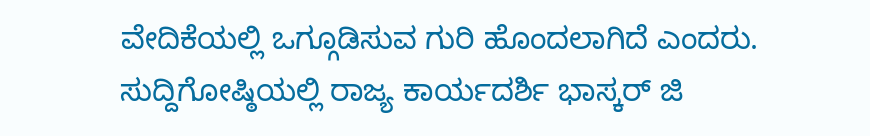ವೇದಿಕೆಯಲ್ಲಿ ಒಗ್ಗೂಡಿಸುವ ಗುರಿ ಹೊಂದಲಾಗಿದೆ ಎಂದರು. ಸುದ್ದಿಗೋಷ್ಠಿಯಲ್ಲಿ ರಾಜ್ಯ ಕಾರ್ಯದರ್ಶಿ ಭಾಸ್ಕರ್ ಜಿ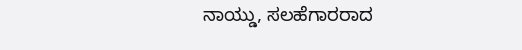ನಾಯ್ಡು, ಸಲಹೆಗಾರರಾದ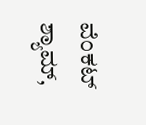ವೆಂಕಟ್ ಶ್ಯಾಮ್,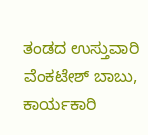ತಂಡದ ಉಸ್ತುವಾರಿ ವೆಂಕಟೇಶ್ ಬಾಬು, ಕಾರ್ಯಕಾರಿ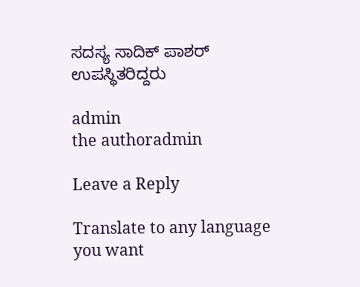ಸದಸ್ಯ ಸಾದಿಕ್ ಪಾಶರ್ ಉಪಸ್ಥಿತರಿದ್ದರು

admin
the authoradmin

Leave a Reply

Translate to any language you want